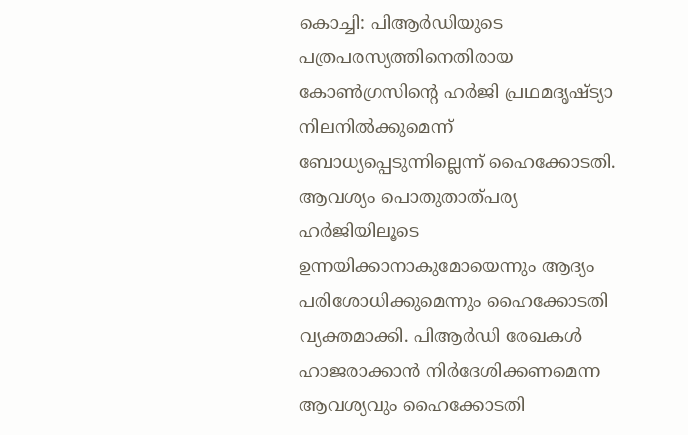കൊച്ചി: പിആർഡിയുടെ പത്രപരസ്യത്തിനെതിരായ കോൺഗ്രസിന്റെ ഹർജി പ്രഥമദൃഷ്ട്യാ നിലനിൽക്കുമെന്ന് ബോധ്യപ്പെടുന്നില്ലെന്ന് ഹൈക്കോടതി. ആവശ്യം പൊതുതാത്പര്യ ഹർജിയിലൂടെ ഉന്നയിക്കാനാകുമോയെന്നും ആദ്യം പരിശോധിക്കുമെന്നും ഹൈക്കോടതി വ്യക്തമാക്കി. പിആർഡി രേഖകൾ ഹാജരാക്കാൻ നിർദേശിക്കണമെന്ന ആവശ്യവും ഹൈക്കോടതി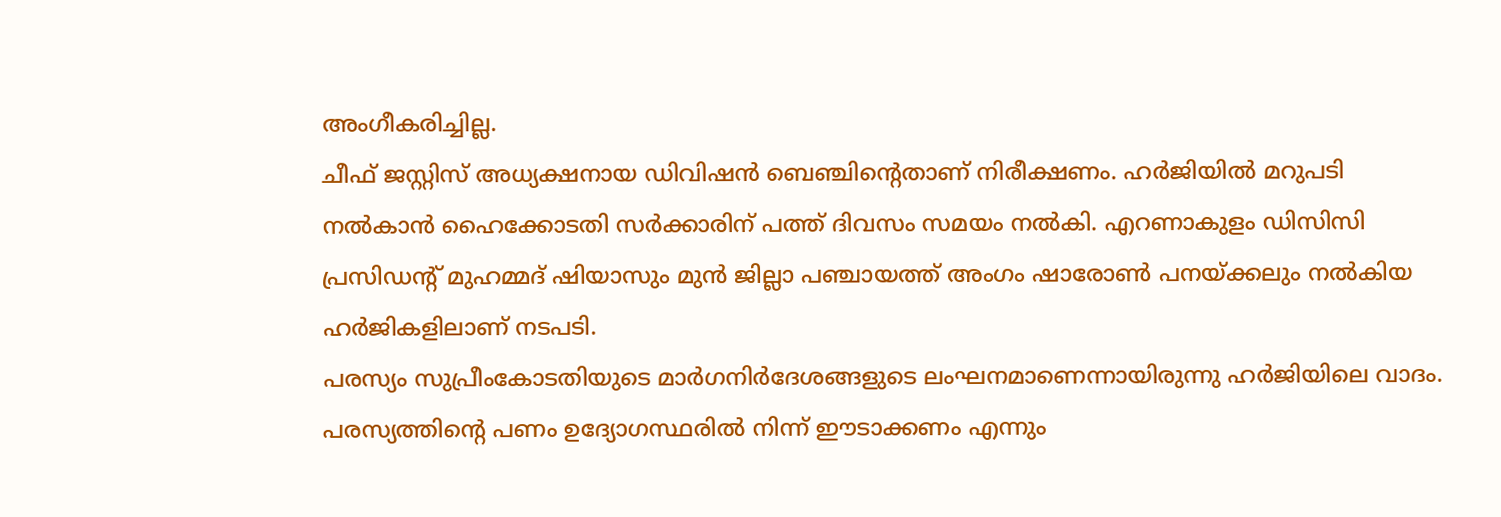അംഗീകരിച്ചില്ല.
ചീഫ് ജസ്റ്റിസ് അധ്യക്ഷനായ ഡിവിഷൻ ബെഞ്ചിൻ്റെതാണ് നിരീക്ഷണം. ഹർജിയിൽ മറുപടി നൽകാൻ ഹൈക്കോടതി സർക്കാരിന് പത്ത് ദിവസം സമയം നൽകി. എറണാകുളം ഡിസിസി പ്രസിഡന്റ് മുഹമ്മദ് ഷിയാസും മുൻ ജില്ലാ പഞ്ചായത്ത് അംഗം ഷാരോൺ പനയ്ക്കലും നൽകിയ ഹർജികളിലാണ് നടപടി.
പരസ്യം സുപ്രീംകോടതിയുടെ മാർഗനിർദേശങ്ങളുടെ ലംഘനമാണെന്നായിരുന്നു ഹർജിയിലെ വാദം. പരസ്യത്തിന്റെ പണം ഉദ്യോഗസ്ഥരിൽ നിന്ന് ഈടാക്കണം എന്നും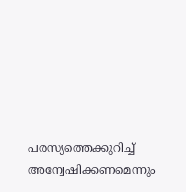പരസ്യത്തെക്കുറിച്ച് അന്വേഷിക്കണമെന്നും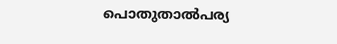പൊതുതാൽപര്യ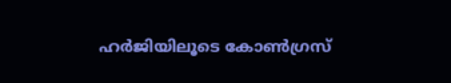ഹർജിയിലൂടെ കോൺഗ്രസ്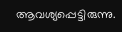ആവശ്യപ്പെട്ടിരുന്നു.